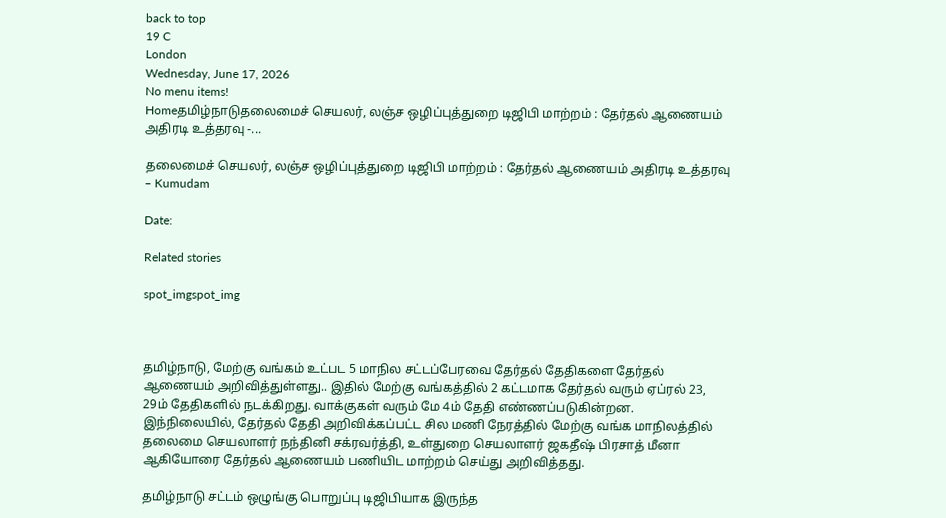back to top
19 C
London
Wednesday, June 17, 2026
No menu items!
Homeதமிழ்நாடுதலைமைச் செயலர், லஞ்ச ஒழிப்புத்துறை டிஜிபி மாற்றம் : தேர்தல் ஆணையம் அதிரடி உத்தரவு -...

தலைமைச் செயலர், லஞ்ச ஒழிப்புத்துறை டிஜிபி மாற்றம் : தேர்தல் ஆணையம் அதிரடி உத்தரவு – Kumudam

Date:

Related stories

spot_imgspot_img



தமிழ்நாடு, மேற்கு வங்கம் உட்பட 5 மாநில சட்டப்பேரவை தேர்தல் தேதிகளை தேர்தல் ஆணையம் அறிவித்துள்ளது.. இதில் மேற்கு வங்கத்தில் 2 கட்டமாக தேர்தல் வரும் ஏப்ரல் 23, 29ம் தேதிகளில் நடக்கிறது. வாக்குகள் வரும் மே 4ம் தேதி எண்ணப்படுகின்றன. இந்நிலையில், தேர்தல் தேதி அறிவிக்கப்பட்ட சில மணி நேரத்தில் மேற்கு வங்க மாநிலத்தில் தலைமை செயலாளர் நந்தினி சக்ரவர்த்தி, உள்துறை செயலாளர் ஜகதீஷ் பிரசாத் மீனா ஆகியோரை தேர்தல் ஆணையம் பணியிட மாற்றம் செய்து அறிவித்தது.

தமிழ்நாடு சட்டம் ஒழுங்கு பொறுப்பு டிஜிபியாக இருந்த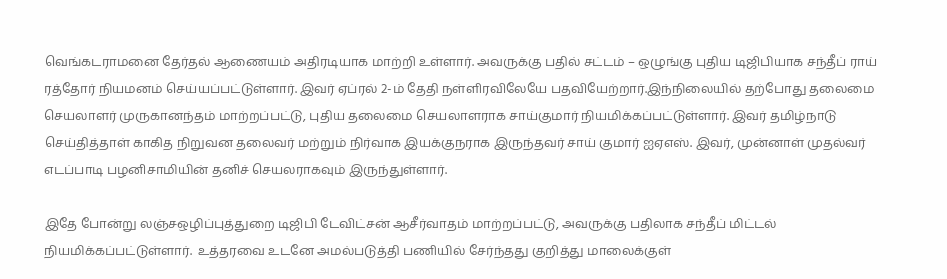வெங்கடராமனை தேர்தல் ஆணையம் அதிரடியாக மாற்றி உள்ளார். அவருக்கு பதில் சட்டம் – ஒழுங்கு புதிய டிஜிபியாக சந்தீப் ராய் ரத்தோர் நியமனம் செய்யப்பட்டுள்ளார். இவர் ஏப்ரல் 2-ம் தேதி நள்ளிரவிலேயே பதவியேற்றார்.இந்நிலையில் தற்போது தலைமை செயலாளர் முருகானந்தம் மாற்றப்பட்டு, புதிய தலைமை செயலாளராக சாய்குமார் நியமிக்கப்பட்டுள்ளார். இவர் தமிழ்நாடு செய்தித்தாள் காகித நிறுவன தலைவர் மற்றும் நிர்வாக இயக்குநராக இருந்தவர் சாய் குமார் ஐஏஎஸ். இவர், முன்னாள் முதல்வர் எடப்பாடி பழனிசாமியின் தனிச் செயலராகவும் இருந்துள்ளார்.

இதே போன்று லஞ்சஒழிப்புத்துறை டிஜிபி டேவிட்சன் ஆசீர்வாதம் மாற்றப்பட்டு, அவருக்கு பதிலாக சந்தீப் மிட்டல் நியமிக்கப்பட்டுள்ளார்.  உத்தரவை உடனே அமல்படுத்தி பணியில் சேர்ந்தது குறித்து மாலைக்குள்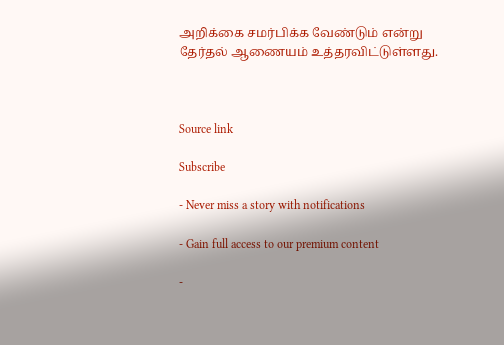அறிக்கை சமர்பிக்க வேண்டும் என்று தேர்தல் ஆணையம் உத்தரவிட்டுள்ளது.



Source link

Subscribe

- Never miss a story with notifications

- Gain full access to our premium content

-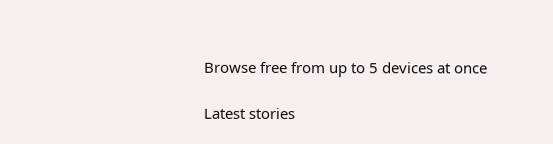Browse free from up to 5 devices at once

Latest stories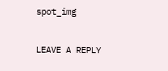spot_img

LEAVE A REPLY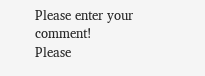Please enter your comment!
Please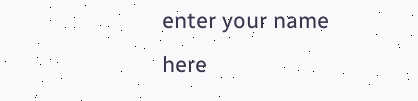enter your name here